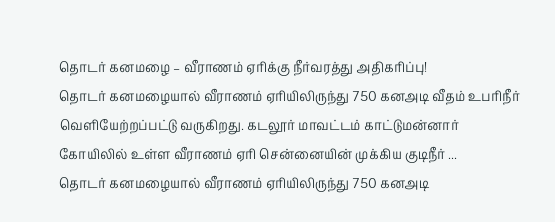தொடர் கனமழை – வீராணம் ஏரிக்கு நீர்வரத்து அதிகரிப்பு!
தொடர் கனமழையால் வீராணம் ஏரியிலிருந்து 750 கனஅடி வீதம் உபரிநீர் வெளியேற்றப்பட்டு வருகிறது. கடலூர் மாவட்டம் காட்டுமன்னார் கோயிலில் உள்ள வீராணம் ஏரி சென்னையின் முக்கிய குடிநீர் ...
தொடர் கனமழையால் வீராணம் ஏரியிலிருந்து 750 கனஅடி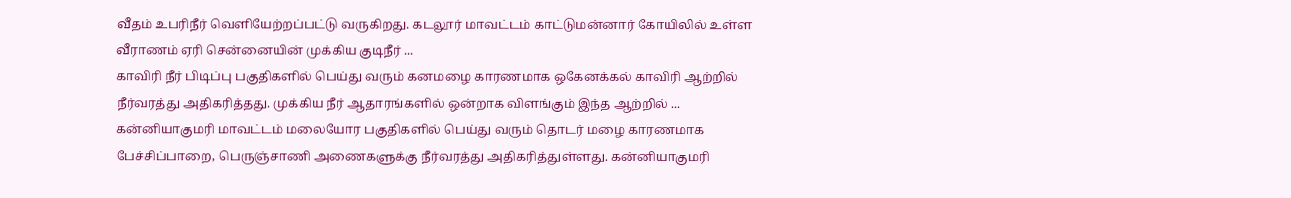வீதம் உபரிநீர் வெளியேற்றப்பட்டு வருகிறது. கடலூர் மாவட்டம் காட்டுமன்னார் கோயிலில் உள்ள வீராணம் ஏரி சென்னையின் முக்கிய குடிநீர் ...
காவிரி நீர் பிடிப்பு பகுதிகளில் பெய்து வரும் கனமழை காரணமாக ஒகேனக்கல் காவிரி ஆற்றில் நீர்வரத்து அதிகரித்தது. முக்கிய நீர் ஆதாரங்களில் ஒன்றாக விளங்கும் இந்த ஆற்றில் ...
கன்னியாகுமரி மாவட்டம் மலையோர பகுதிகளில் பெய்து வரும் தொடர் மழை காரணமாக பேச்சிப்பாறை, பெருஞ்சாணி அணைகளுக்கு நீர்வரத்து அதிகரித்துள்ளது. கன்னியாகுமரி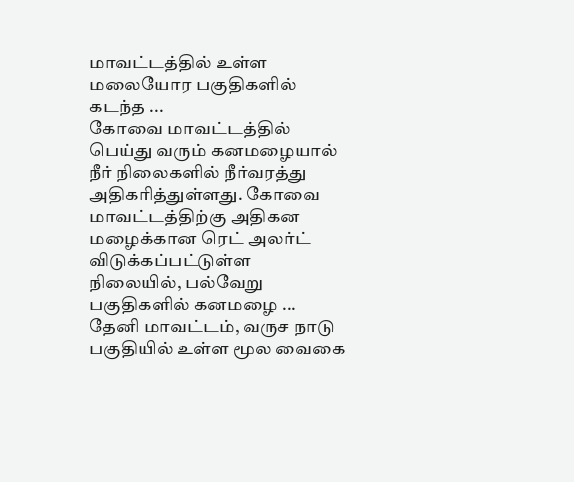மாவட்டத்தில் உள்ள மலையோர பகுதிகளில் கடந்த ...
கோவை மாவட்டத்தில் பெய்து வரும் கனமழையால் நீர் நிலைகளில் நீர்வரத்து அதிகரித்துள்ளது. கோவை மாவட்டத்திற்கு அதிகன மழைக்கான ரெட் அலர்ட் விடுக்கப்பட்டுள்ள நிலையில், பல்வேறு பகுதிகளில் கனமழை ...
தேனி மாவட்டம், வருச நாடு பகுதியில் உள்ள மூல வைகை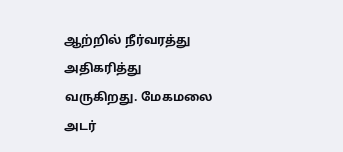ஆற்றில் நீர்வரத்து அதிகரித்து வருகிறது. மேகமலை அடர்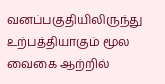வனப்பகுதியிலிருந்து உற்பத்தியாகும் மூல வைகை ஆற்றில்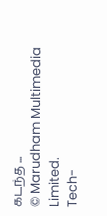கடந்த ...
© Marudham Multimedia Limited.
Tech-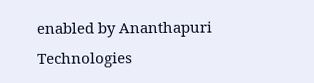enabled by Ananthapuri Technologies